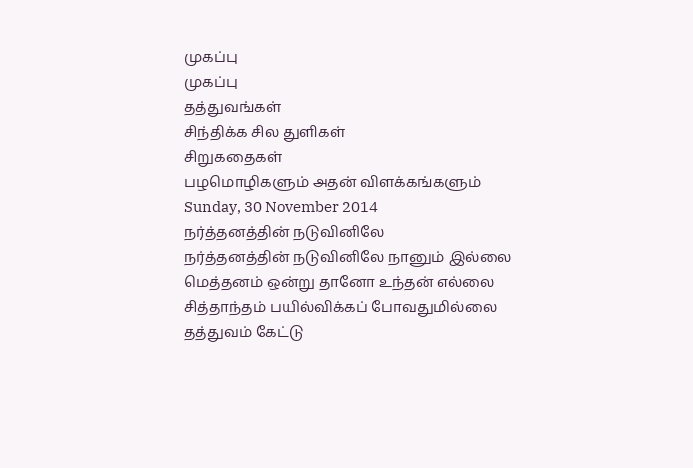முகப்பு
முகப்பு
தத்துவங்கள்
சிந்திக்க சில துளிகள்
சிறுகதைகள்
பழமொழிகளும் அதன் விளக்கங்களும்
Sunday, 30 November 2014
நர்த்தனத்தின் நடுவினிலே
நர்த்தனத்தின் நடுவினிலே நானும் இல்லை
மெத்தனம் ஒன்று தானோ உந்தன் எல்லை
சித்தாந்தம் பயில்விக்கப் போவதுமில்லை
தத்துவம் கேட்டு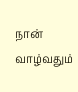நான் வாழ்வதும்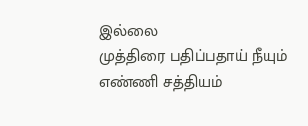இல்லை
முத்திரை பதிப்பதாய் நீயும் எண்ணி சத்தியம்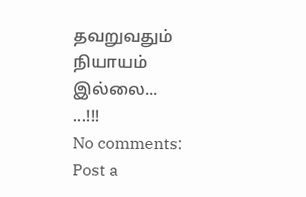தவறுவதும் நியாயம் இல்லை...
...!!!
No comments:
Post a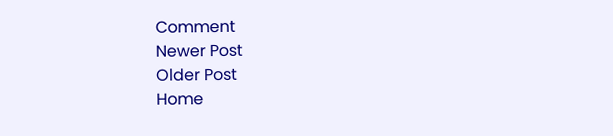Comment
Newer Post
Older Post
Home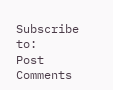Subscribe to:
Post Comments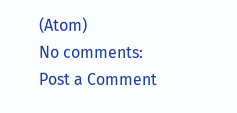(Atom)
No comments:
Post a Comment